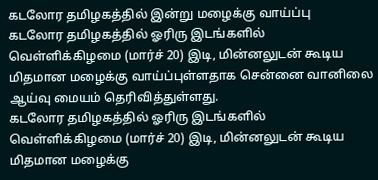கடலோர தமிழகத்தில் இன்று மழைக்கு வாய்ப்பு
கடலோர தமிழகத்தில் ஓரிரு இடங்களில் வெள்ளிக்கிழமை (மார்ச் 20) இடி, மின்னலுடன் கூடிய மிதமான மழைக்கு வாய்ப்புள்ளதாக சென்னை வானிலை ஆய்வு மையம் தெரிவித்துள்ளது.
கடலோர தமிழகத்தில் ஓரிரு இடங்களில் வெள்ளிக்கிழமை (மார்ச் 20) இடி, மின்னலுடன் கூடிய மிதமான மழைக்கு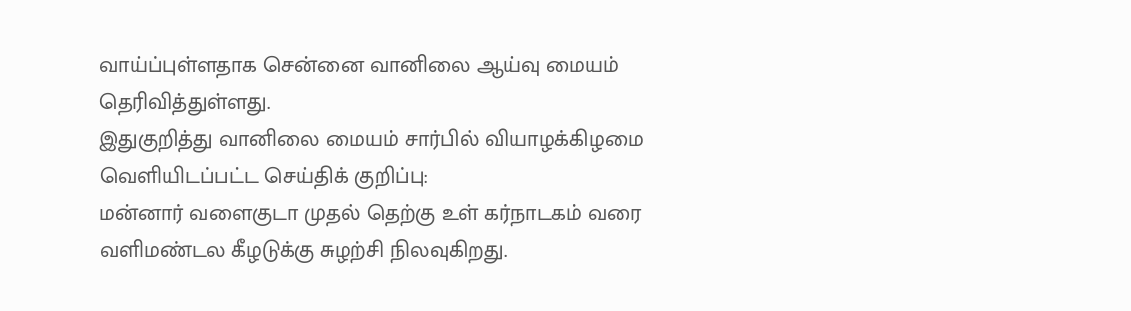வாய்ப்புள்ளதாக சென்னை வானிலை ஆய்வு மையம் தெரிவித்துள்ளது.
இதுகுறித்து வானிலை மையம் சார்பில் வியாழக்கிழமை வெளியிடப்பட்ட செய்திக் குறிப்பு:
மன்னார் வளைகுடா முதல் தெற்கு உள் கர்நாடகம் வரை வளிமண்டல கீழடுக்கு சுழற்சி நிலவுகிறது.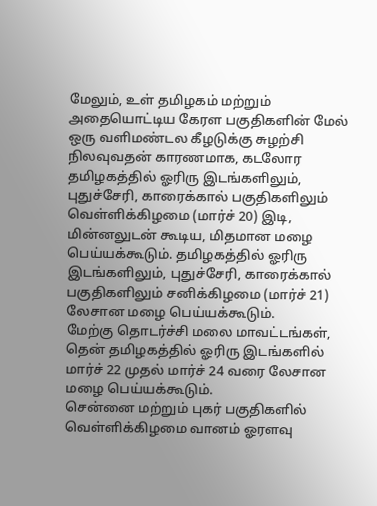மேலும், உள் தமிழகம் மற்றும் அதையொட்டிய கேரள பகுதிகளின் மேல் ஒரு வளிமண்டல கீழடுக்கு சுழற்சி நிலவுவதன் காரணமாக, கடலோர தமிழகத்தில் ஓரிரு இடங்களிலும், புதுச்சேரி, காரைக்கால் பகுதிகளிலும் வெள்ளிக்கிழமை (மார்ச் 20) இடி, மின்னலுடன் கூடிய, மிதமான மழை பெய்யக்கூடும். தமிழகத்தில் ஓரிரு இடங்களிலும், புதுச்சேரி, காரைக்கால் பகுதிகளிலும் சனிக்கிழமை (மார்ச் 21) லேசான மழை பெய்யக்கூடும்.
மேற்கு தொடர்ச்சி மலை மாவட்டங்கள், தென் தமிழகத்தில் ஓரிரு இடங்களில் மார்ச் 22 முதல் மார்ச் 24 வரை லேசான மழை பெய்யக்கூடும்.
சென்னை மற்றும் புகர் பகுதிகளில் வெள்ளிக்கிழமை வானம் ஓரளவு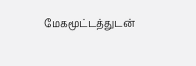மேகமூட்டத்துடன்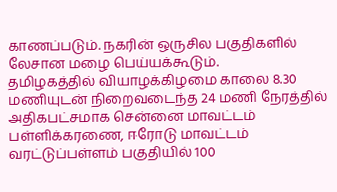காணப்படும். நகரின் ஒருசில பகுதிகளில் லேசான மழை பெய்யக்கூடும்.
தமிழகத்தில் வியாழக்கிழமை காலை 8.30 மணியுடன் நிறைவடைந்த 24 மணி நேரத்தில் அதிகபட்சமாக சென்னை மாவட்டம் பள்ளிக்கரணை, ஈரோடு மாவட்டம் வரட்டுப்பள்ளம் பகுதியில் 100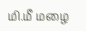மி.மீ மழை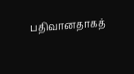பதிவானதாகத்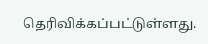தெரிவிக்கப்பட்டுள்ளது.